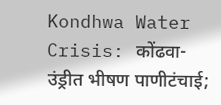Kondhwa Water Crisis: कोंढवा-उंड्रीत भीषण पाणीटंचाई;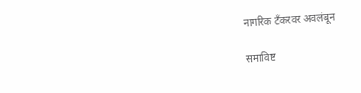नागरिक टँकरवर अवलंबून

समाविष्ट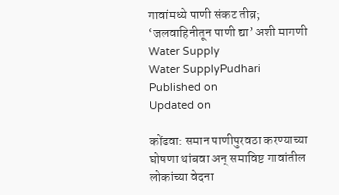गावांमध्ये पाणी संकट तीव्र; ‘जलवाहिनीतून पाणी द्या’ अशी मागणी
Water Supply
Water SupplyPudhari
Published on
Updated on

कोंढवा: समान पाणीपुरवठा करण्याच्या घोषणा थांबवा अन्‌‍ समाविष्ट गावांतील लोकांच्या वेदना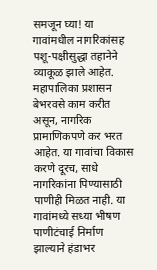समजून घ्या! या गावांमधील नागरिकांसह पशू-पक्षीसुद्धा तहानेने व्याकूळ झाले आहेत. महापालिका प्रशासन बेभरवसे काम करीत असून, नागरिक प्रामाणिकपणे कर भरत आहेत. या गावांचा विकास करणे दूरच, साधे नागरिकांना पिण्यासाठी पाणीही मिळत नाही. या गावांमध्ये सध्या भीषण पाणीटंचाई निर्माण झाल्याने हंडाभर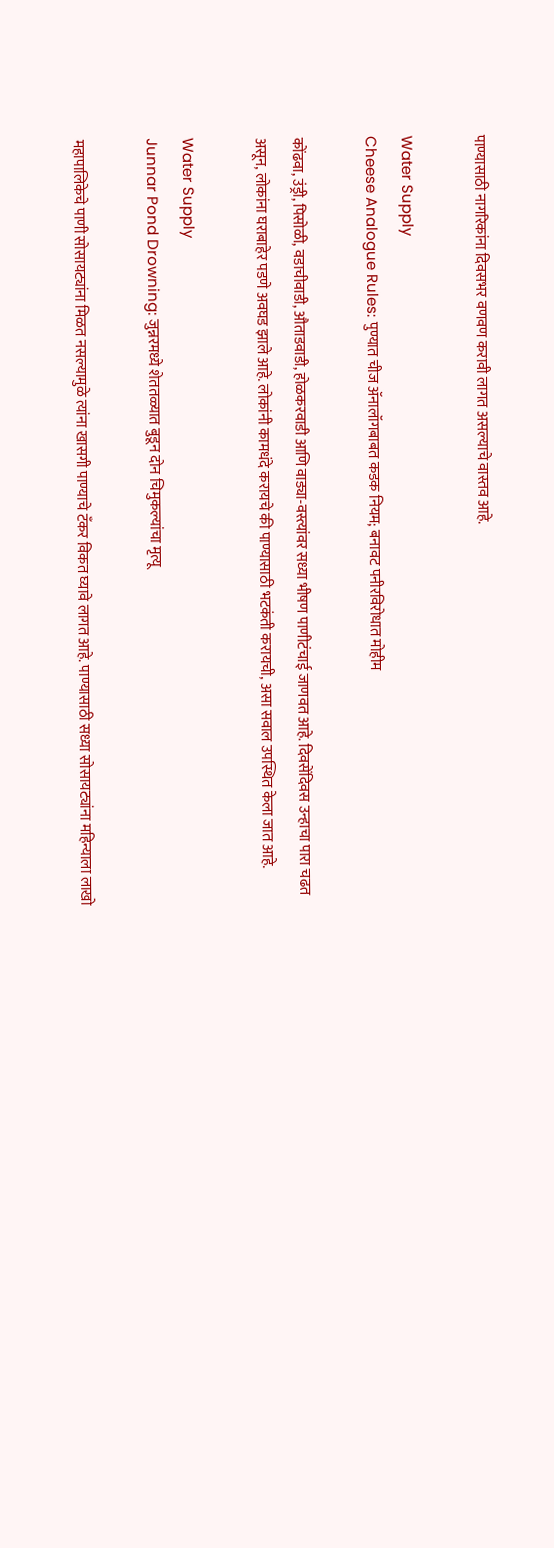पाण्यासाठी नागरिकांना दिवसभर वणवण करावी लागत असल्याचे वास्तव आहे.

Water Supply
Cheese Analogue Rules: पुण्यात चीज ॲनालॉगबाबत कडक नियम; बनावट पनीरविरोधात मोहीम

कोंढवा, उंड्री, पिसोळी, वडाचीवाडी, औताडवाडी, होळकरवाडी आणि वाड्या-वस्त्यांवर सध्या भीषण पाणीटंचाई जाणवत आहे. दिवसेंदिवस उन्हाचा पारा चढत असून, लोकांना घराबाहेर पडणे अवघड झाले आहे. लोकांनी कामधंदे करायचे की पाण्यासाठी भटकंती करायची, असा सवाल उपस्थित केला जात आहे.

Water Supply
Junnar Pond Drowning: जुन्नरमध्ये शेततळ्यात बुडून दोन चिमुकल्यांचा मृत्यू

महापालिकेचे पाणी सोसायट्यांना मिळत नसल्यामुळे त्यांना खासगी पाण्याचे टँकर विकत घ्यावे लागत आहे. पाण्यासाठी सध्या सोसायट्यांना महिन्याला लाखो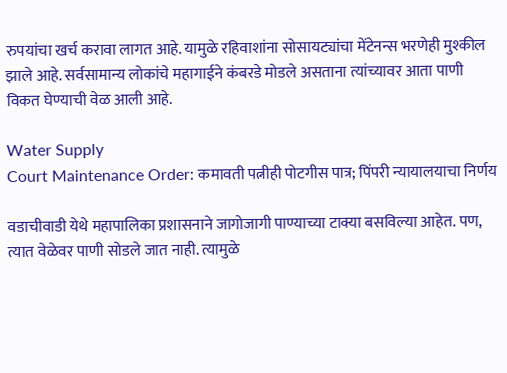रुपयांचा खर्च करावा लागत आहे. यामुळे रहिवाशांना सोसायट्यांचा मेंटेनन्स भरणेही मुश्कील झाले आहे. सर्वसामान्य लोकांचे महागाईने कंबरडे मोडले असताना त्यांच्यावर आता पाणी विकत घेण्याची वेळ आली आहे.

Water Supply
Court Maintenance Order: कमावती पत्नीही पोटगीस पात्र; पिंपरी न्यायालयाचा निर्णय

वडाचीवाडी येथे महापालिका प्रशासनाने जागोजागी पाण्याच्या टाक्या बसविल्या आहेत. पण, त्यात वेळेवर पाणी सोडले जात नाही. त्यामुळे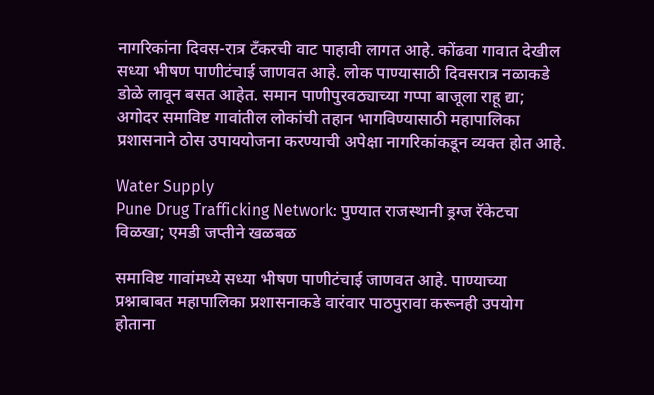नागरिकांना दिवस-रात्र टँकरची वाट पाहावी लागत आहे. कोंढवा गावात देखील सध्या भीषण पाणीटंचाई जाणवत आहे. लोक पाण्यासाठी दिवसरात्र नळाकडे डोळे लावून बसत आहेत. समान पाणीपुरवठ्याच्या गप्पा बाजूला राहू द्या; अगोदर समाविष्ट गावांतील लोकांची तहान भागविण्यासाठी महापालिका प्रशासनाने ठोस उपाययोजना करण्याची अपेक्षा नागरिकांकडून व्यक्त होत आहे.

Water Supply
Pune Drug Trafficking Network: पुण्यात राजस्थानी ड्रग्ज रॅकेटचा विळखा; एमडी जप्तीने खळबळ

समाविष्ट गावांमध्ये सध्या भीषण पाणीटंचाई जाणवत आहे. पाण्याच्या प्रश्नाबाबत महापालिका प्रशासनाकडे वारंवार पाठपुरावा करूनही उपयोग होताना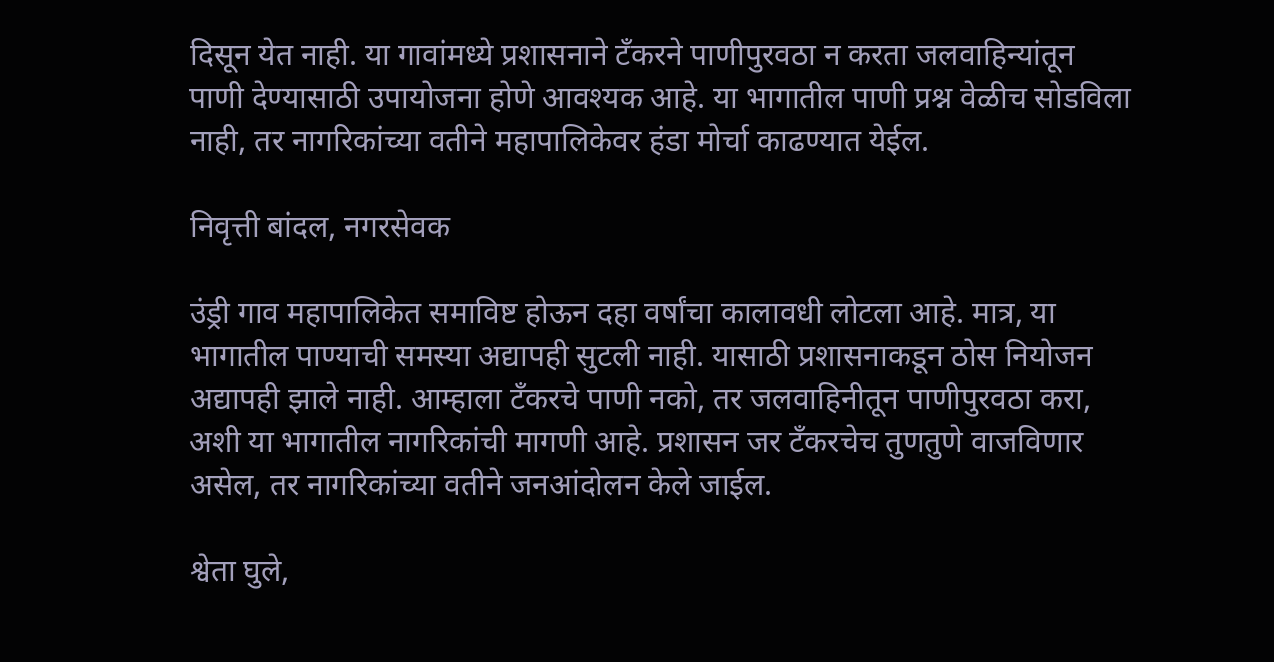दिसून येत नाही. या गावांमध्ये प्रशासनाने टँकरने पाणीपुरवठा न करता जलवाहिन्यांतून पाणी देण्यासाठी उपायोजना होणे आवश्यक आहे. या भागातील पाणी प्रश्न वेळीच सोडविला नाही, तर नागरिकांच्या वतीने महापालिकेवर हंडा मोर्चा काढण्यात येईल.

निवृत्ती बांदल, नगरसेवक

उंड्री गाव महापालिकेत समाविष्ट होऊन दहा वर्षांचा कालावधी लोटला आहे. मात्र, या भागातील पाण्याची समस्या अद्यापही सुटली नाही. यासाठी प्रशासनाकडून ठोस नियोजन अद्यापही झाले नाही. आम्हाला टँकरचे पाणी नको, तर जलवाहिनीतून पाणीपुरवठा करा, अशी या भागातील नागरिकांची मागणी आहे. प्रशासन जर टँकरचेच तुणतुणे वाजविणार असेल, तर नागरिकांच्या वतीने जनआंदोलन केले जाईल.

श्वेता घुले,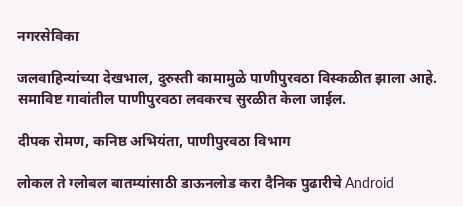नगरसेविका

जलवाहिन्यांच्या देखभाल, दुरुस्ती कामामुळे पाणीपुरवठा विस्कळीत झाला आहे. समाविष्ट गावांतील पाणीपुरवठा लवकरच सुरळीत केला जाईल.

दीपक रोमण, कनिष्ठ अभियंता, पाणीपुरवठा विभाग

लोकल ते ग्लोबल बातम्यांसाठी डाऊनलोड करा दैनिक पुढारीचे Android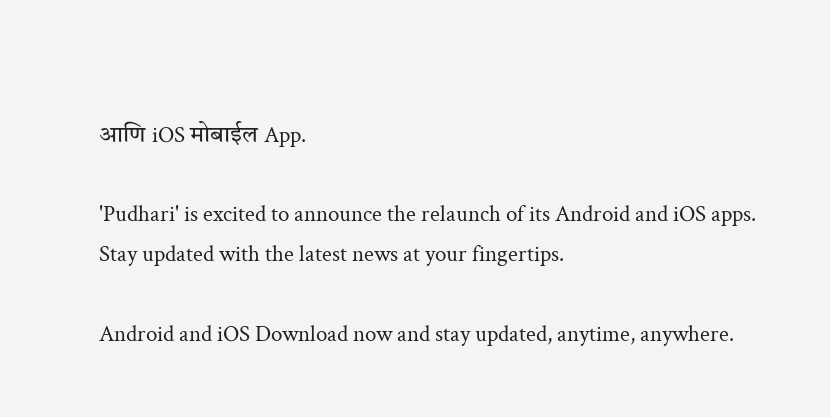आणि iOS मोबाईल App.

'Pudhari' is excited to announce the relaunch of its Android and iOS apps. Stay updated with the latest news at your fingertips.

Android and iOS Download now and stay updated, anytime, anywhere.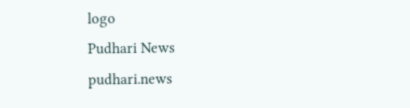logo
Pudhari News
pudhari.news